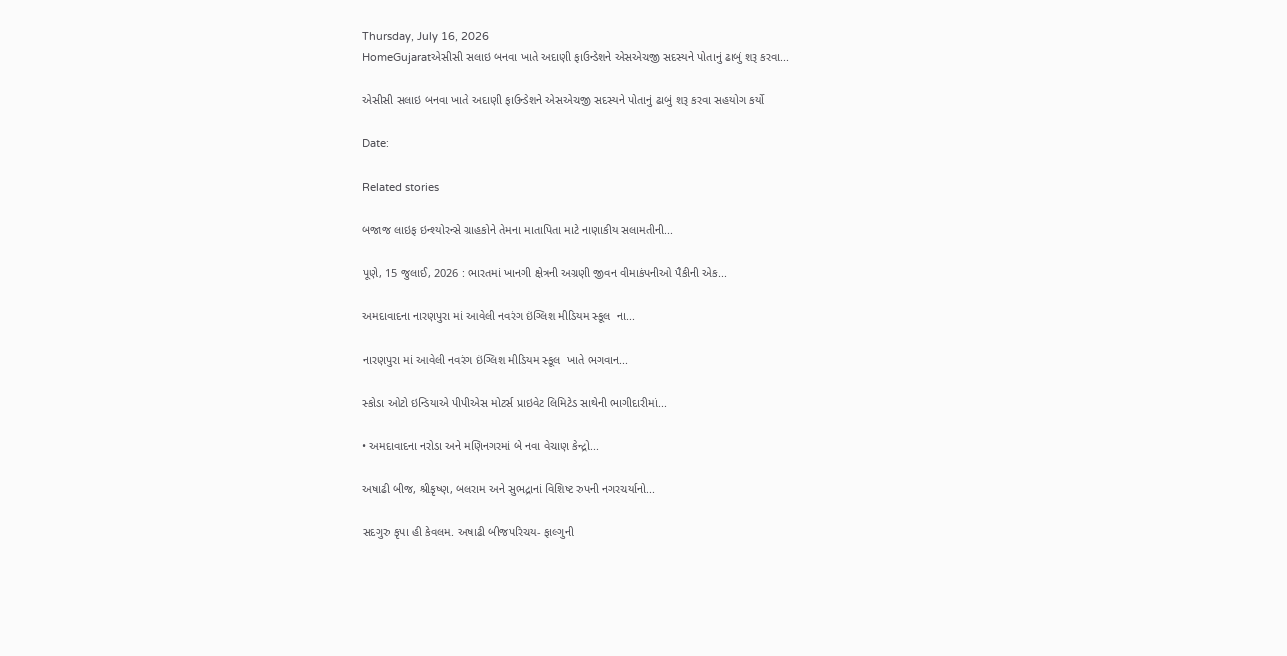Thursday, July 16, 2026
HomeGujaratએસીસી સલાઇ બનવા ખાતે અદાણી ફાઉન્ડેશને એસએચજી સદસ્યને પોતાનું ઢાબું શરૂ કરવા...

એસીસી સલાઇ બનવા ખાતે અદાણી ફાઉન્ડેશને એસએચજી સદસ્યને પોતાનું ઢાબું શરૂ કરવા સહયોગ કર્યો

Date:

Related stories

બજાજ લાઇફ ઇન્શ્યોરન્સે ગ્રાહકોને તેમના માતાપિતા માટે નાણાકીય સલામતીની...

પૂણે, 15 જુલાઈ, 2026 : ભારતમાં ખાનગી ક્ષેત્રની અગ્રણી જીવન વીમાકંપનીઓ પૈકીની એક...

અમદાવાદના નારણપુરા માં આવેલી નવરંગ ઇંગ્લિશ મીડિયમ સ્કૂલ  ના...

નારણપુરા માં આવેલી નવરંગ ઇંગ્લિશ મીડિયમ સ્કૂલ  ખાતે ભગવાન...

સ્કોડા ઓટો ઇન્ડિયાએ પીપીએસ મોટર્સ પ્રાઇવેટ લિમિટેડ સાથેની ભાગીદારીમાં...

• અમદાવાદના નરોડા અને મણિનગરમાં બે નવા વેચાણ કેન્દ્રો...

અષાઢી બીજ, શ્રીકૃષ્ણ, બલરામ અને સુભદ્રાનાં વિશિષ્ટ રુપની નગરચર્યાનો...

સદગુરુ કૃપા હી કેવલમ. અષાઢી બીજપરિચય- ફાલ્ગુની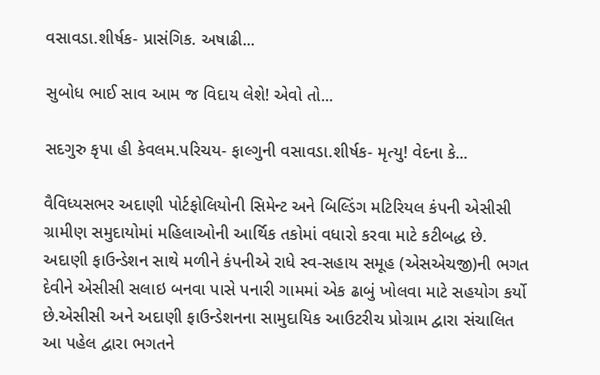વસાવડા.શીર્ષક- પ્રાસંગિક. અષાઢી...

સુબોધ ભાઈ સાવ આમ જ વિદાય લેશે! એવો તો...

સદગુરુ કૃપા હી કેવલમ.પરિચય- ફાલ્ગુની વસાવડા.શીર્ષક- મૃત્યુ! વેદના કે...

વૈવિધ્યસભર અદાણી પોર્ટફોલિયોની સિમેન્ટ અને બિલ્ડિંગ મટિરિયલ કંપની એસીસી ગ્રામીણ સમુદાયોમાં મહિલાઓની આર્થિક તકોમાં વધારો કરવા માટે કટીબદ્ધ છે. અદાણી ફાઉન્ડેશન સાથે મળીને કંપનીએ રાધે સ્વ-સહાય સમૂહ (એસએચજી)ની ભગત દેવીને એસીસી સલાઇ બનવા પાસે પનારી ગામમાં એક ઢાબું ખોલવા માટે સહયોગ કર્યો છે.એસીસી અને અદાણી ફાઉન્ડેશનના સામુદાયિક આઉટરીચ પ્રોગ્રામ દ્વારા સંચાલિત આ પહેલ દ્વારા ભગતને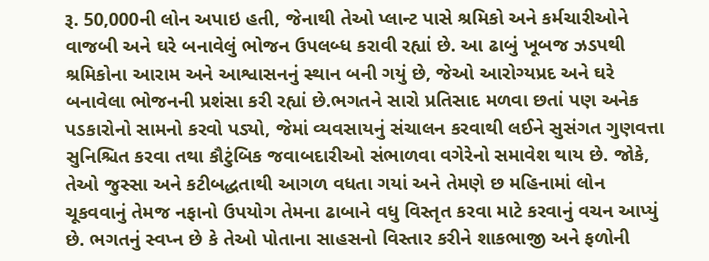રૂ. 50,000ની લોન અપાઇ હતી, જેનાથી તેઓ પ્લાન્ટ પાસે શ્રમિકો અને કર્મચારીઓને વાજબી અને ઘરે બનાવેલું ભોજન ઉપલબ્ધ કરાવી રહ્યાં છે. આ ઢાબું ખૂબજ ઝડપથી શ્રમિકોના આરામ અને આશ્વાસનનું સ્થાન બની ગયું છે, જેઓ આરોગ્યપ્રદ અને ઘરે બનાવેલા ભોજનની પ્રશંસા કરી રહ્યાં છે.ભગતને સારો પ્રતિસાદ મળવા છતાં પણ અનેક પડકારોનો સામનો કરવો પડ્યો, જેમાં વ્યવસાયનું સંચાલન કરવાથી લઈને સુસંગત ગુણવત્તા સુનિશ્ચિત કરવા તથા કૌટુંબિક જવાબદારીઓ સંભાળવા વગેરેનો સમાવેશ થાય છે. જોકે, તેઓ જુસ્સા અને કટીબદ્ધતાથી આગળ વધતા ગયાં અને તેમણે છ મહિનામાં લોન ચૂકવવાનું તેમજ નફાનો ઉપયોગ તેમના ઢાબાને વધુ વિસ્તૃત કરવા માટે કરવાનું વચન આપ્યું છે. ભગતનું સ્વપ્ન છે કે તેઓ પોતાના સાહસનો વિસ્તાર કરીને શાકભાજી અને ફળોની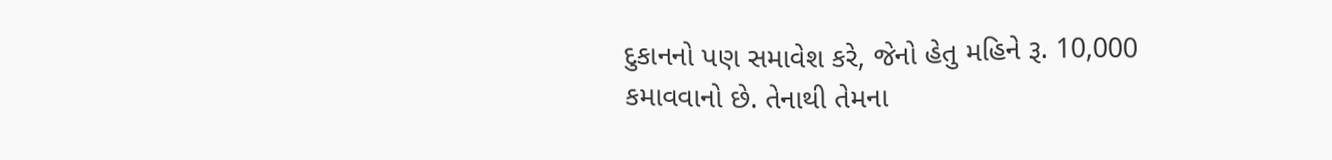દુકાનનો પણ સમાવેશ કરે, જેનો હેતુ મહિને રૂ. 10,000 કમાવવાનો છે. તેનાથી તેમના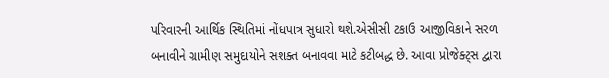પરિવારની આર્થિક સ્થિતિમાં નોંધપાત્ર સુધારો થશે.એસીસી ટકાઉ આજીવિકાને સરળ બનાવીને ગ્રામીણ સમુદાયોને સશક્ત બનાવવા માટે કટીબદ્ધ છે. આવા પ્રોજેક્ટ્સ દ્વારા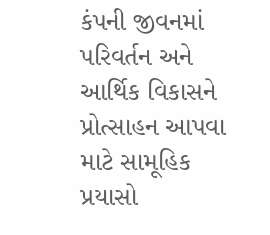કંપની જીવનમાં પરિવર્તન અને આર્થિક વિકાસને પ્રોત્સાહન આપવા માટે સામૂહિક પ્રયાસો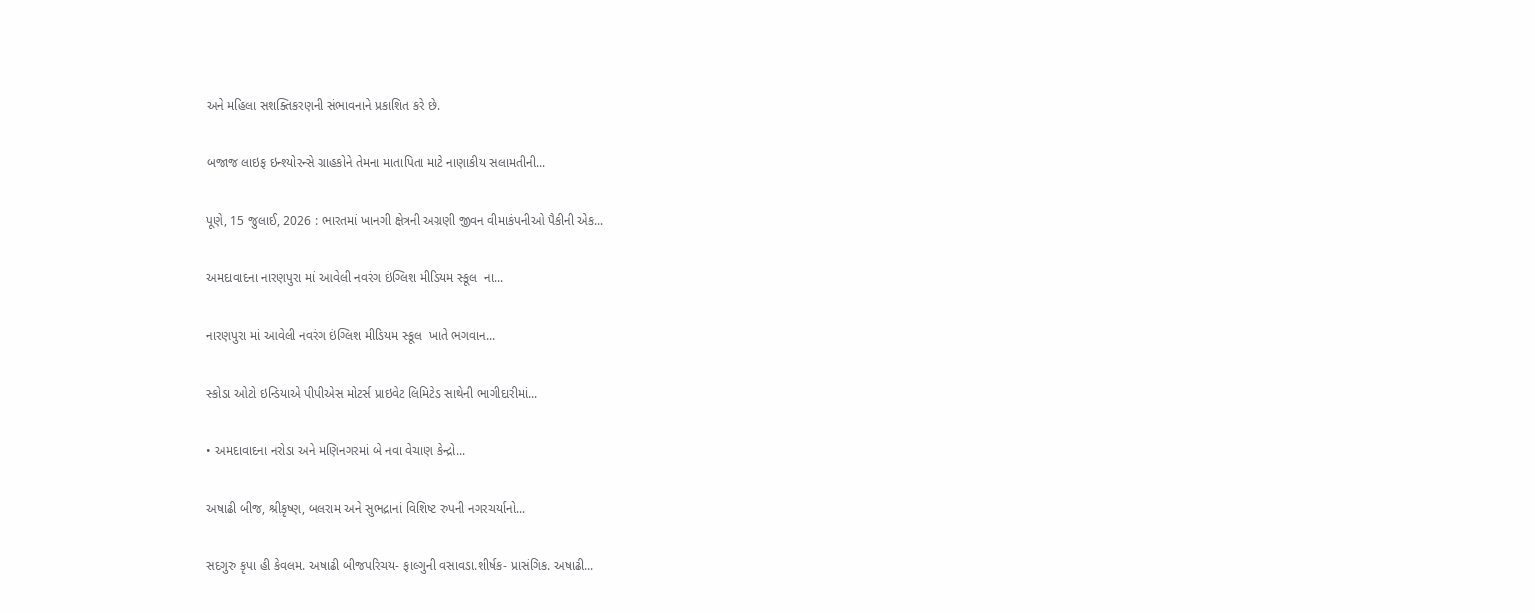અને મહિલા સશક્તિકરણની સંભાવનાને પ્રકાશિત કરે છે.

બજાજ લાઇફ ઇન્શ્યોરન્સે ગ્રાહકોને તેમના માતાપિતા માટે નાણાકીય સલામતીની...

પૂણે, 15 જુલાઈ, 2026 : ભારતમાં ખાનગી ક્ષેત્રની અગ્રણી જીવન વીમાકંપનીઓ પૈકીની એક...

અમદાવાદના નારણપુરા માં આવેલી નવરંગ ઇંગ્લિશ મીડિયમ સ્કૂલ  ના...

નારણપુરા માં આવેલી નવરંગ ઇંગ્લિશ મીડિયમ સ્કૂલ  ખાતે ભગવાન...

સ્કોડા ઓટો ઇન્ડિયાએ પીપીએસ મોટર્સ પ્રાઇવેટ લિમિટેડ સાથેની ભાગીદારીમાં...

• અમદાવાદના નરોડા અને મણિનગરમાં બે નવા વેચાણ કેન્દ્રો...

અષાઢી બીજ, શ્રીકૃષ્ણ, બલરામ અને સુભદ્રાનાં વિશિષ્ટ રુપની નગરચર્યાનો...

સદગુરુ કૃપા હી કેવલમ. અષાઢી બીજપરિચય- ફાલ્ગુની વસાવડા.શીર્ષક- પ્રાસંગિક. અષાઢી...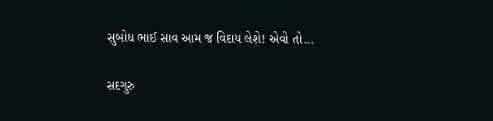સુબોધ ભાઈ સાવ આમ જ વિદાય લેશે! એવો તો...

સદગુરુ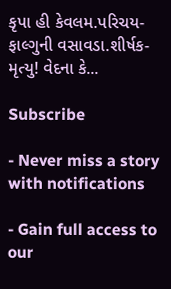કૃપા હી કેવલમ.પરિચય- ફાલ્ગુની વસાવડા.શીર્ષક- મૃત્યુ! વેદના કે...

Subscribe

- Never miss a story with notifications

- Gain full access to our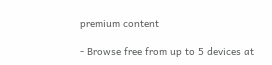premium content

- Browse free from up to 5 devices at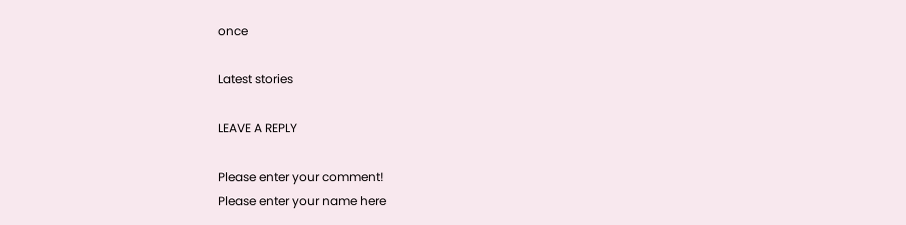once

Latest stories

LEAVE A REPLY

Please enter your comment!
Please enter your name here